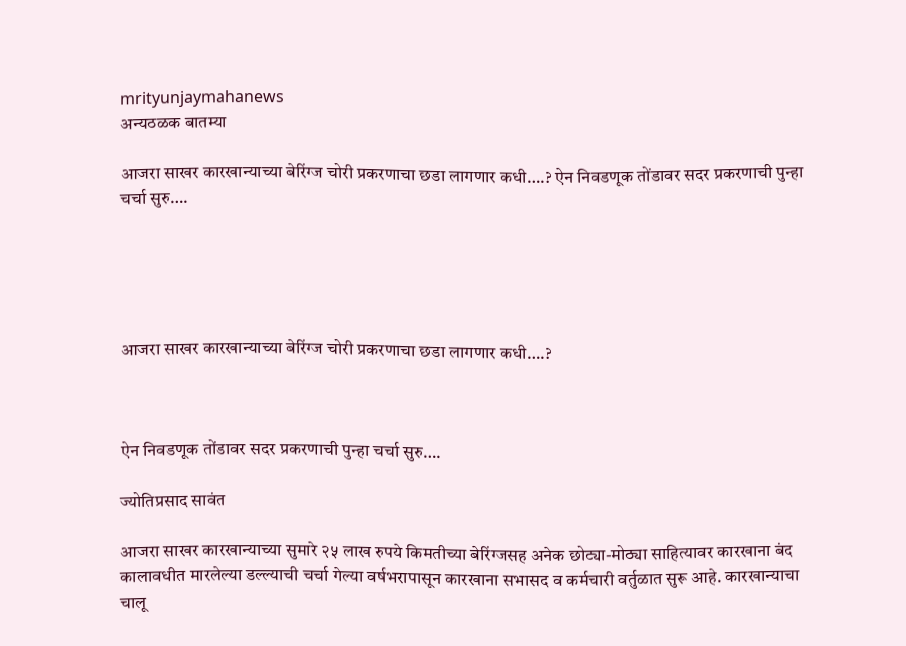mrityunjaymahanews
अन्यठळक बातम्या

आजरा साखर कारखान्याच्या बेरिंग्ज चोरी प्रकरणाचा छडा लागणार कधी….? ऐन निवडणूक तोंडावर सदर प्रकरणाची पुन्हा चर्चा सुरु….





आजरा साखर कारखान्याच्या बेरिंग्ज चोरी प्रकरणाचा छडा लागणार कधी….?



ऐन निवडणूक तोंडावर सदर प्रकरणाची पुन्हा चर्चा सुरु….

ज्योतिप्रसाद सावंत

आजरा साखर कारखान्याच्या सुमारे २५ लाख रुपये किमतीच्या बेरिंग्जसह अनेक छोट्या-मोठ्या साहित्यावर कारखाना बंद कालावधीत मारलेल्या डल्ल्याची चर्चा गेल्या वर्षभरापासून कारखाना सभासद व कर्मचारी वर्तुळात सुरू आहे. कारखान्याचा चालू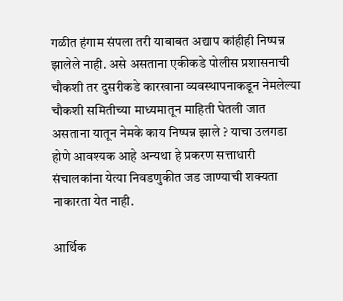गळीत हंगाम संपला तरी याबाबत अद्याप कांहीही निष्पन्न झालेले नाही. असे असताना एकीकडे पोलीस प्रशासनाची चौकशी तर दुसरीकडे कारखाना व्यवस्थापनाकडून नेमलेल्या चौकशी समितीच्या माध्यमातून माहिती घेतली जात असताना यातून नेमके काय निष्पन्न झाले ? याचा उलगडा होणे आवश्यक आहे अन्यथा हे प्रकरण सत्ताधारी संचालकांना येत्या निवडणुकीत जड जाण्याची शक्यता नाकारता येत नाही.

आर्थिक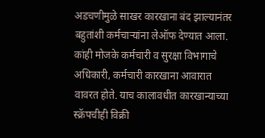अडचणीमुळे साखर कारखाना बंद झाल्यानंतर बहुतांशी कर्मचाऱ्यांना लेऑफ देण्यात आला. कांही मोजके कर्मचारी व सुरक्षा विभागाचे अधिकारी, कर्मचारी कारखाना आवारात वावरत होते. याच कालावधीत कारखान्याच्या स्क्रॅपचीही विक्री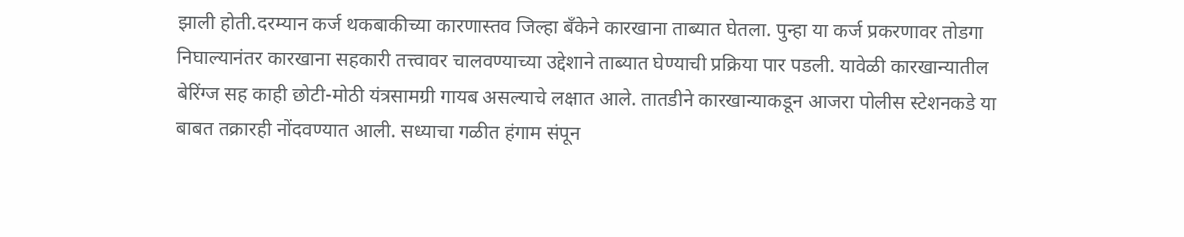झाली होती.दरम्यान कर्ज थकबाकीच्या कारणास्तव जिल्हा बँकेने कारखाना ताब्यात घेतला. पुन्हा या कर्ज प्रकरणावर तोडगा निघाल्यानंतर कारखाना सहकारी तत्त्वावर चालवण्याच्या उद्देशाने ताब्यात घेण्याची प्रक्रिया पार पडली. यावेळी कारखान्यातील
बेरिंग्ज सह काही छोटी-मोठी यंत्रसामग्री गायब असल्याचे लक्षात आले. तातडीने कारखान्याकडून आजरा पोलीस स्टेशनकडे या बाबत तक्रारही नोंदवण्यात आली. सध्याचा गळीत हंगाम संपून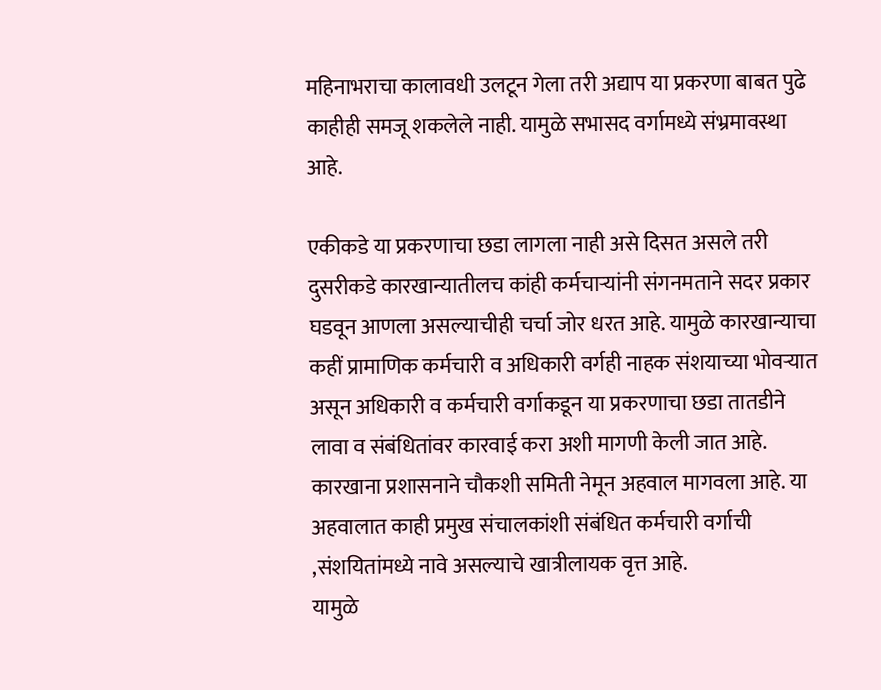महिनाभराचा कालावधी उलटून गेला तरी अद्याप या प्रकरणा बाबत पुढे काहीही समजू शकलेले नाही. यामुळे सभासद वर्गामध्ये संभ्रमावस्था आहे.

एकीकडे या प्रकरणाचा छडा लागला नाही असे दिसत असले तरी दुसरीकडे कारखान्यातीलच कांही कर्मचाऱ्यांनी संगनमताने सदर प्रकार घडवून आणला असल्याचीही चर्चा जोर धरत आहे. यामुळे कारखान्याचा कहीं प्रामाणिक कर्मचारी व अधिकारी वर्गही नाहक संशयाच्या भोवऱ्यात असून अधिकारी व कर्मचारी वर्गाकडून या प्रकरणाचा छडा तातडीने लावा व संबंधितांवर कारवाई करा अशी मागणी केली जात आहे. कारखाना प्रशासनाने चौकशी समिती नेमून अहवाल मागवला आहे. या अहवालात काही प्रमुख संचालकांशी संबंधित कर्मचारी वर्गाची ,संशयितांमध्ये नावे असल्याचे खात्रीलायक वृत्त आहे.
यामुळे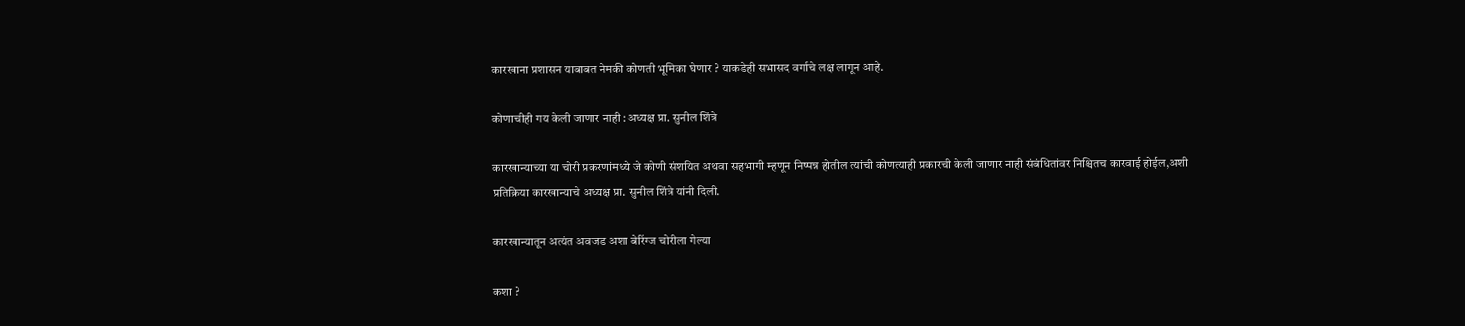कारखाना प्रशासन याबाबत नेमकी कोणती भूमिका घेणार ? याकडेही सभासद वर्गाचे लक्ष लागून आहे.

कोणाचीही गय केली जाणार नाही :अध्यक्ष प्रा. सुनील शिंत्रे

कारखान्याच्या या चोरी प्रकरणांमध्ये जे कोणी संशयित अथवा सहभागी म्हणून निष्पन्न होतील त्यांची कोणत्याही प्रकारची केली जाणार नाही संबंधितांवर निश्चितच कारवाई होईल,अशी प्रतिक्रिया कारखान्याचे अध्यक्ष प्रा. सुनील शिंत्रे यांनी दिली.

कारखान्यातून अत्यंत अवजड अशा बेरिंग्ज चोरीला गेल्या

कशा ?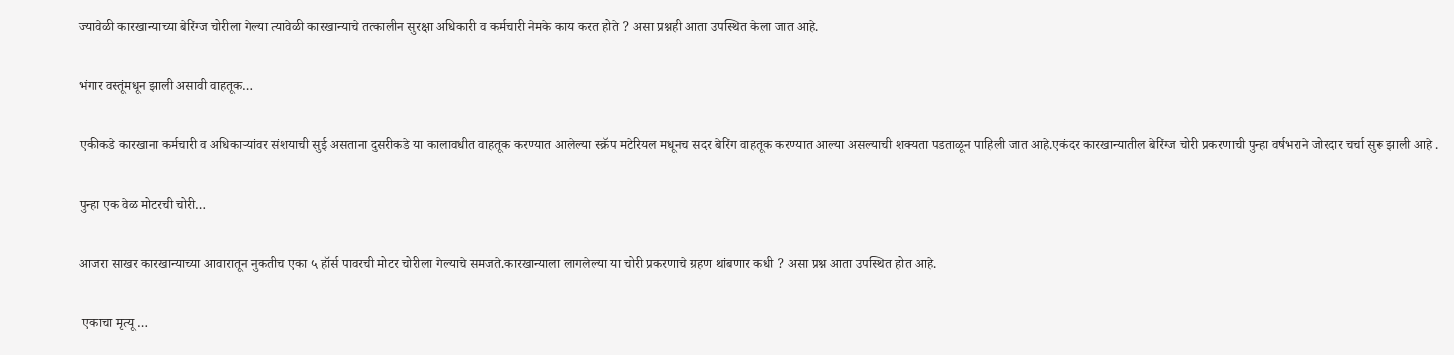ज्यावेळी कारखान्याच्या बेरिंग्ज चोरीला गेल्या त्यावेळी कारखान्याचे तत्कालीन सुरक्षा अधिकारी व कर्मचारी नेमके काय करत होते ? असा प्रश्नही आता उपस्थित केला जात आहे.

भंगार वस्तूंमधून झाली असावी वाहतूक…

एकीकडे कारखाना कर्मचारी व अधिकाऱ्यांवर संशयाची सुई असताना दुसरीकडे या कालावधीत वाहतूक करण्यात आलेल्या स्क्रॅप मटेरियल मधूनच सदर बेरिंग वाहतूक करण्यात आल्या असल्याची शक्यता पडताळून पाहिली जात आहे.एकंदर कारखान्यातील बेरिंग्ज चोरी प्रकरणाची पुन्हा वर्षभराने जोरदार चर्चा सुरू झाली आहे .

पुन्हा एक वेळ मोटरची चोरी…

आजरा साखर कारखान्याच्या आवारातून नुकतीच एका ५ हॉर्स पावरची मोटर चोरीला गेल्याचे समजते.कारखान्याला लागलेल्या या चोरी प्रकरणाचे ग्रहण थांबणार कधी ? असा प्रश्न आता उपस्थित होत आहे.

 एकाचा मृत्यू …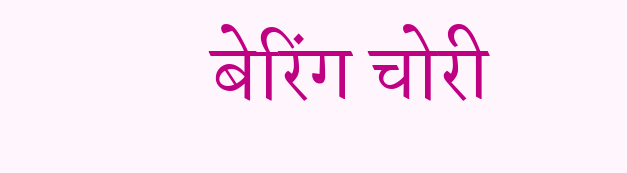बेरिंग चोरी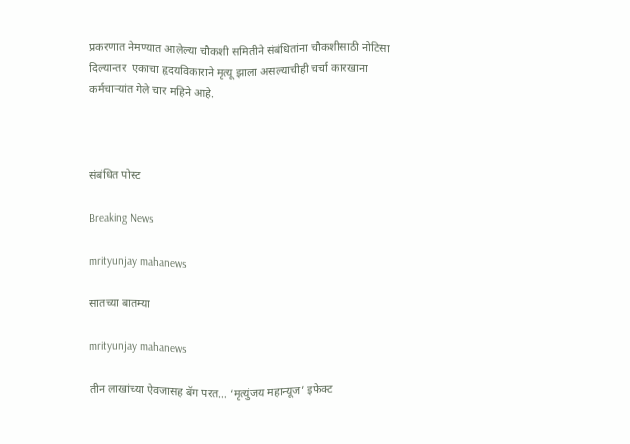प्रकरणात नेमण्यात आलेल्या चौकशी समितीने संबंधितांना चौकशीसाठी नोटिसा दिल्यान्तर  एकाचा हृदयविकाराने मृत्यू झाला असल्याचीही चर्चा कारखाना कर्मचाऱ्यांत गेले चार महिने आहे.



संबंधित पोस्ट

Breaking News

mrityunjay mahanews

सातच्या बातम्या

mrityunjay mahanews

तीन लाखांच्या ऐवजासह बॅग परत… ‘मृत्युंजय महान्यूज’ इफेक्ट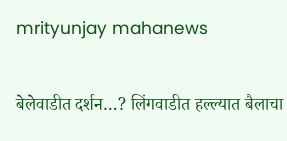mrityunjay mahanews

बेलेवाडीत दर्शन…? लिंगवाडीत हल्ल्यात बैलाचा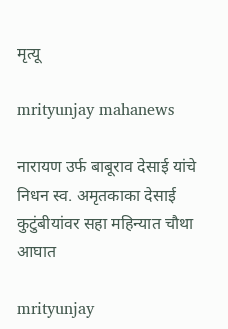मृत्यू

mrityunjay mahanews

नारायण उर्फ बाबूराव देसाई यांचे निधन स्व. अमृतकाका देसाई कुटुंबीयांवर सहा महिन्यात चौथा आघात

mrityunjay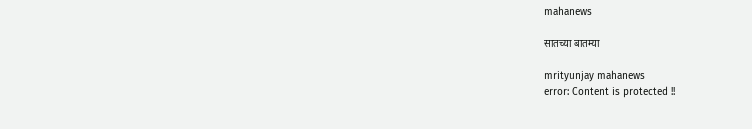mahanews

सातच्या बातम्या

mrityunjay mahanews
error: Content is protected !!